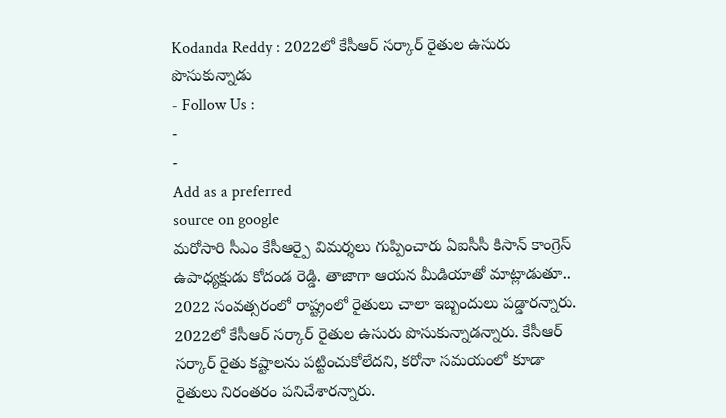Kodanda Reddy : 2022లో కేసీఆర్ సర్కార్ రైతుల ఉసురు పొసుకున్నాడు
- Follow Us :
-
-
Add as a preferred
source on google
మరోసారి సీఎం కేసీఆర్పై విమర్శలు గుప్పించారు ఏఐసీసీ కిసాన్ కాంగ్రెస్ ఉపాధ్యక్షుడు కోదండ రెడ్డి. తాజాగా ఆయన మీడియాతో మాట్లాడుతూ.. 2022 సంవత్సరంలో రాష్ట్రంలో రైతులు చాలా ఇబ్బందులు పడ్డారన్నారు. 2022లో కేసీఆర్ సర్కార్ రైతుల ఉసురు పొసుకున్నాడన్నారు. కేసీఆర్ సర్కార్ రైతు కష్టాలను పట్టించుకోలేదని, కరోనా సమయంలో కూడా రైతులు నిరంతరం పనిచేశారన్నారు.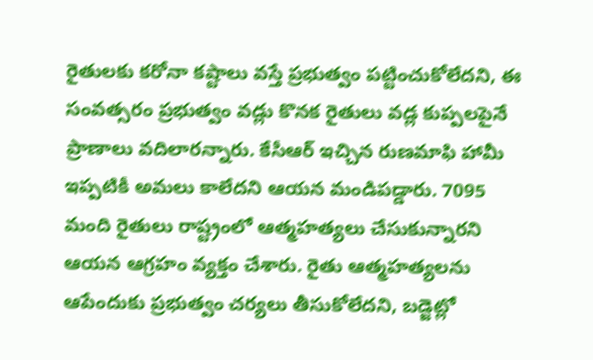రైతులకు కరోనా కష్టాలు వస్తే ప్రభుత్వం పట్టించుకోలేదని, ఈ సంవత్సరం ప్రభుత్వం వడ్లు కొనక రైతులు వడ్ల కుప్పలపైనే ప్రాణాలు వదిలారన్నారు. కేసీఆర్ ఇచ్చిన రుణమాఫి హామీ ఇప్పటికీ అమలు కాలేదని ఆయన మండిపడ్డారు. 7095 మంది రైతులు రాష్ట్రంలో ఆత్మహత్యలు చేసుకున్నారని ఆయన ఆగ్రహం వ్యక్తం చేశారు. రైతు ఆత్మహత్యలను ఆపేందుకు ప్రభుత్వం చర్యలు తీసుకోలేదని, బడ్జెట్లో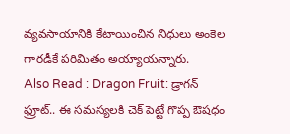వ్యవసాయానికి కేటాయించిన నిధులు అంకెల గారడీకే పరిమితం అయ్యాయన్నారు.
Also Read : Dragon Fruit: డ్రాగన్ ఫ్రూట్.. ఈ సమస్యలకి చెక్ పెట్టే గొప్ప ఔషధం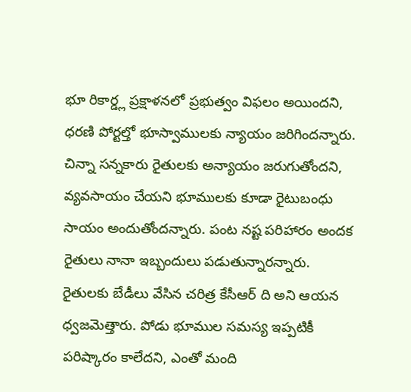భూ రికార్డ్ల ప్రక్షాళనలో ప్రభుత్వం విఫలం అయిందని, ధరణి పోర్టల్తో భూస్వాములకు న్యాయం జరిగిందన్నారు. చిన్నా సన్నకారు రైతులకు అన్యాయం జరుగుతోందని, వ్యవసాయం చేయని భూములకు కూడా రైటుబంధు సాయం అందుతోందన్నారు. పంట నష్ట పరిహారం అందక రైతులు నానా ఇబ్బందులు పడుతున్నారన్నారు. రైతులకు బేడీలు వేసిన చరిత్ర కేసీఆర్ ది అని ఆయన ధ్వజమెత్తారు. పోడు భూముల సమస్య ఇప్పటికీ పరిష్కారం కాలేదని, ఎంతో మంది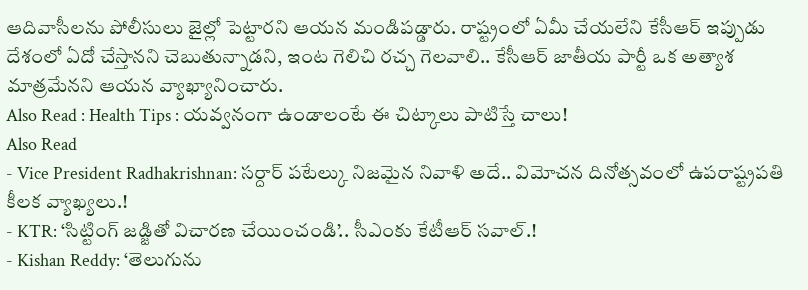ఆదివాసీలను పోలీసులు జైల్లో పెట్టారని ఆయన మండిపడ్డారు. రాష్ట్రంలో ఏమీ చేయలేని కేసీఆర్ ఇప్పుడు దేశంలో ఏదో చేస్తానని చెబుతున్నాడని, ఇంట గెలిచి రచ్చ గెలవాలి.. కేసీఆర్ జాతీయ పార్టీ ఒక అత్యాశ మాత్రమేనని ఆయన వ్యాఖ్యానించారు.
Also Read : Health Tips : యవ్వనంగా ఉండాలంటే ఈ చిట్కాలు పాటిస్తే చాలు!
Also Read
- Vice President Radhakrishnan: సర్దార్ పటేల్కు నిజమైన నివాళి అదే.. విమోచన దినోత్సవంలో ఉపరాష్ట్రపతి కీలక వ్యాఖ్యలు.!
- KTR: ‘సిట్టింగ్ జడ్జితో విచారణ చేయించండి’.. సీఎంకు కేటీఆర్ సవాల్.!
- Kishan Reddy: ‘తెలుగును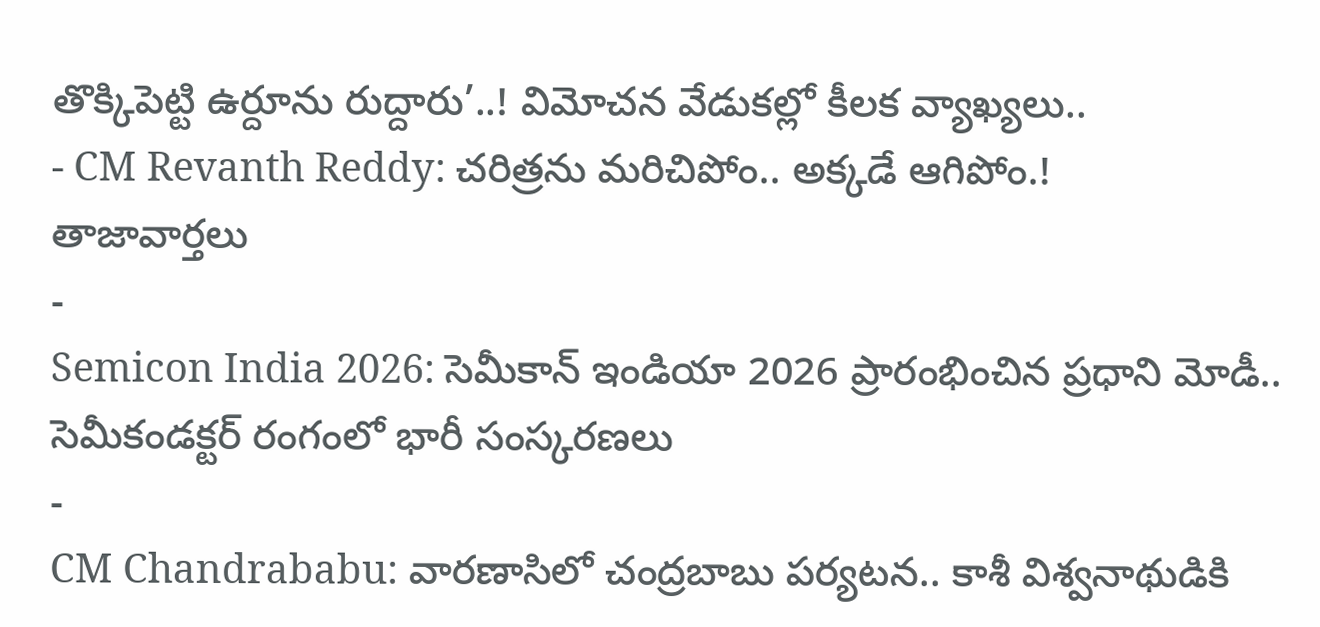తొక్కిపెట్టి ఉర్దూను రుద్దారు’..! విమోచన వేడుకల్లో కీలక వ్యాఖ్యలు..
- CM Revanth Reddy: చరిత్రను మరిచిపోం.. అక్కడే ఆగిపోం.!
తాజావార్తలు
-
Semicon India 2026: సెమీకాన్ ఇండియా 2026 ప్రారంభించిన ప్రధాని మోడీ.. సెమీకండక్టర్ రంగంలో భారీ సంస్కరణలు
-
CM Chandrababu: వారణాసిలో చంద్రబాబు పర్యటన.. కాశీ విశ్వనాథుడికి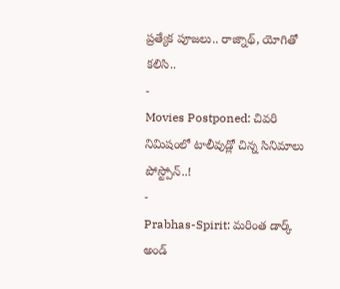ప్రత్యేక పూజలు.. రాజ్నాథ్, యోగితో కలిసి..
-
Movies Postponed: చివరి నిమిషంలో టాలీవుడ్లో చిన్న సినిమాలు పోస్ట్పోన్..!
-
Prabhas-Spirit: మరింత డార్క్ అండ్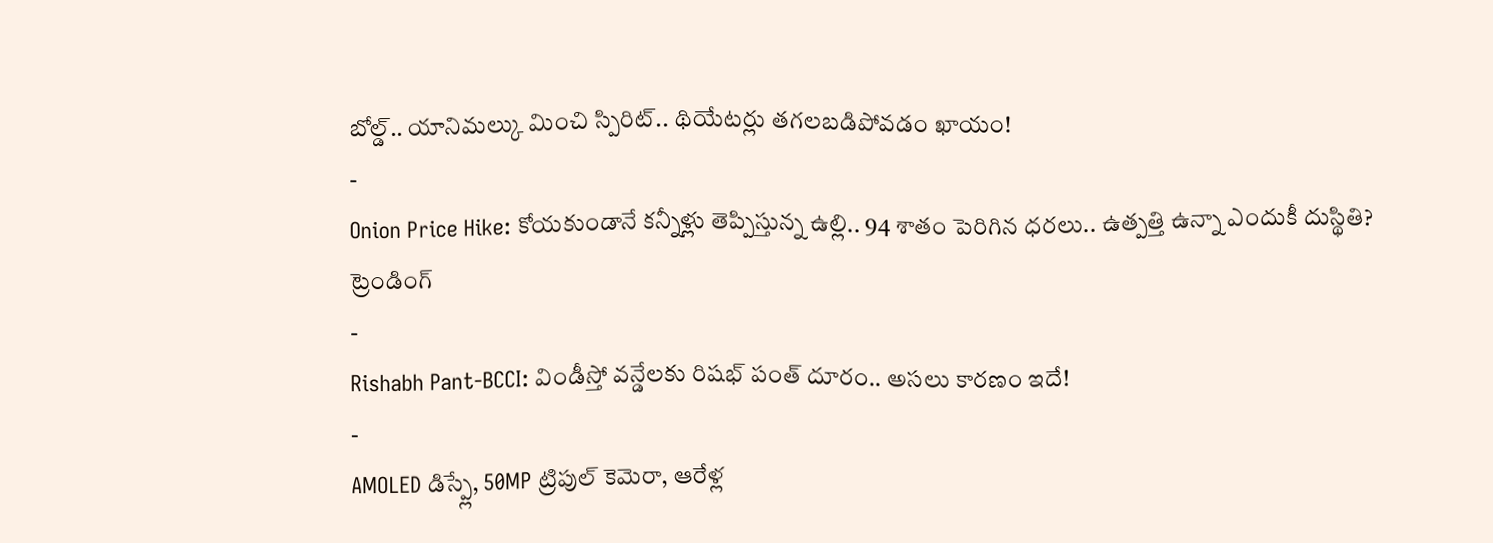బోల్డ్.. యానిమల్కు మించి స్పిరిట్.. థియేటర్లు తగలబడిపోవడం ఖాయం!
-
Onion Price Hike: కోయకుండానే కన్నీళ్లు తెప్పిస్తున్న ఉల్లి.. 94 శాతం పెరిగిన ధరలు.. ఉత్పత్తి ఉన్నా ఎందుకీ దుస్థితి?
ట్రెండింగ్
-
Rishabh Pant-BCCI: విండీస్తో వన్డేలకు రిషభ్ పంత్ దూరం.. అసలు కారణం ఇదే!
-
AMOLED డిస్ప్లే, 50MP ట్రిపుల్ కెమెరా, ఆరేళ్ల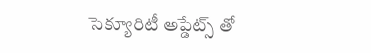సెక్యూరిటీ అప్డేట్స్ తో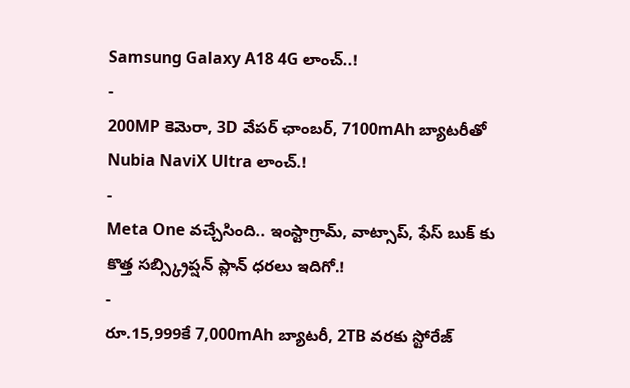Samsung Galaxy A18 4G లాంచ్..!
-
200MP కెమెరా, 3D వేపర్ ఛాంబర్, 7100mAh బ్యాటరీతో Nubia NaviX Ultra లాంచ్.!
-
Meta One వచ్చేసింది.. ఇంస్టాగ్రామ్, వాట్సాప్, ఫేస్ బుక్ కు కొత్త సబ్స్క్రిప్షన్ ప్లాన్ ధరలు ఇదిగో.!
-
రూ.15,999కే 7,000mAh బ్యాటరీ, 2TB వరకు స్టోరేజ్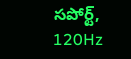సపోర్ట్, 120Hz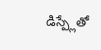డిస్ప్లేతో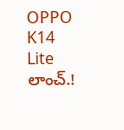OPPO K14 Lite లాంచ్.!